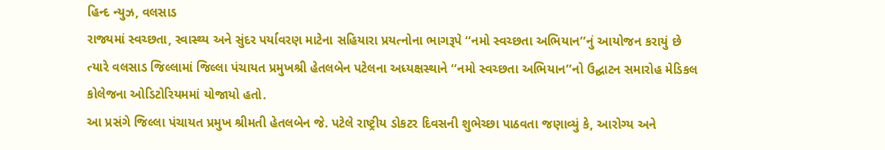હિન્દ ન્યુઝ, વલસાડ
રાજ્યમાં સ્વચ્છતા, સ્વાસ્થ્ય અને સુંદર પર્યાવરણ માટેના સહિયારા પ્રયત્નોના ભાગરૂપે ‘‘નમો સ્વચ્છતા અભિયાન’’નું આયોજન કરાયું છે ત્યારે વલસાડ જિલ્લામાં જિલ્લા પંચાયત પ્રમુખશ્રી હેતલબેન પટેલના અધ્યક્ષસ્થાને ‘‘નમો સ્વચ્છતા અભિયાન’’નો ઉદ્ઘાટન સમારોહ મેડિકલ કોલેજના ઓડિટોરિયમમાં યોજાયો હતો.
આ પ્રસંગે જિલ્લા પંચાયત પ્રમુખ શ્રીમતી હેતલબેન જે. પટેલે રાષ્ટ્રીય ડોકટર દિવસની શુભેચ્છા પાઠવતા જણાવ્યું કે, આરોગ્ય અને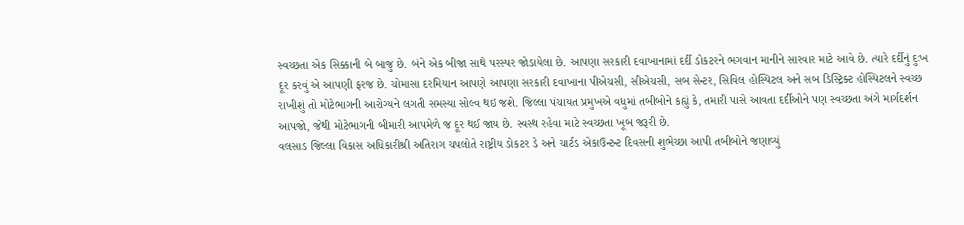સ્વચ્છતા એક સિક્કાની બે બાજુ છે. બંને એક બીજા સાથે પરસ્પર જોડાયેલા છે. આપણા સરકારી દવાખાનામાં દર્દી ડોકટરને ભગવાન માનીને સારવાર માટે આવે છે. ત્યારે દર્દીનું દુઃખ દૂર કરવું એ આપણી ફરજ છે. ચોમાસા દરમિયાન આપણે આપણા સરકારી દવાખાના પીએચસી, સીએચસી, સબ સેન્ટર, સિવિલ હોસ્પિટલ અને સબ ડિસ્ટ્રિક્ટ હોસ્પિટલને સ્વચ્છ રાખીશું તો મોટેભાગની આરોગ્યને લગતી સમસ્યા સોલ્વ થઇ જશે. જિલ્લા પંચાયત પ્રમુખએ વધુમાં તબીબોને કહ્યું કે, તમારી પાસે આવતા દર્દીઓને પણ સ્વચ્છતા અંગે માર્ગદર્શન આપજો, જેથી મોટેભાગની બીમારી આપમેળે જ દૂર થઈ જાય છે. સ્વસ્થ રહેવા માટે સ્વચ્છતા ખૂબ જરૂરી છે.
વલસાડ જિલ્લા વિકાસ અધિકારીશ્રી અતિરાગ ચપલોતે રાષ્ટ્રીય ડોકટર ડે અને ચાર્ટડ એકાઉન્ટન્ટ દિવસની શુભેચ્છા આપી તબીબોને જણાવ્યું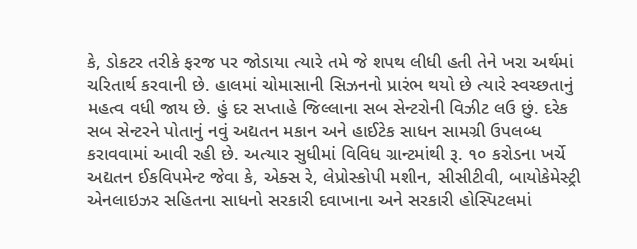કે, ડોકટર તરીકે ફરજ પર જોડાયા ત્યારે તમે જે શપથ લીધી હતી તેને ખરા અર્થમાં ચરિતાર્થ કરવાની છે. હાલમાં ચોમાસાની સિઝનનો પ્રારંભ થયો છે ત્યારે સ્વચ્છતાનું મહત્વ વધી જાય છે. હું દર સપ્તાહે જિલ્લાના સબ સેન્ટરોની વિઝીટ લઉ છું. દરેક સબ સેન્ટરને પોતાનું નવું અદ્યતન મકાન અને હાઈટેક સાધન સામગ્રી ઉપલબ્ધ કરાવવામાં આવી રહી છે. અત્યાર સુધીમાં વિવિધ ગ્રાન્ટમાંથી રૂ. ૧૦ કરોડના ખર્ચે અદ્યતન ઈકવિપમેન્ટ જેવા કે, એક્સ રે, લેપ્રોસ્કોપી મશીન, સીસીટીવી, બાયોકેમેસ્ટ્રી એનલાઇઝર સહિતના સાધનો સરકારી દવાખાના અને સરકારી હોસ્પિટલમાં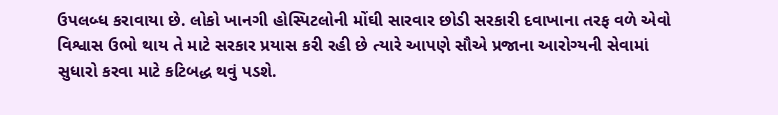ઉપલબ્ધ કરાવાયા છે. લોકો ખાનગી હોસ્પિટલોની મોંઘી સારવાર છોડી સરકારી દવાખાના તરફ વળે એવો વિશ્વાસ ઉભો થાય તે માટે સરકાર પ્રયાસ કરી રહી છે ત્યારે આપણે સૌએ પ્રજાના આરોગ્યની સેવામાં સુધારો કરવા માટે કટિબદ્ધ થવું પડશે.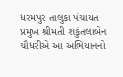ધરમપુર તાલુકા પંચાયત પ્રમુખ શ્રીમતી શકુંતલાબેન ચૌધરીએ આ અભિયાનનો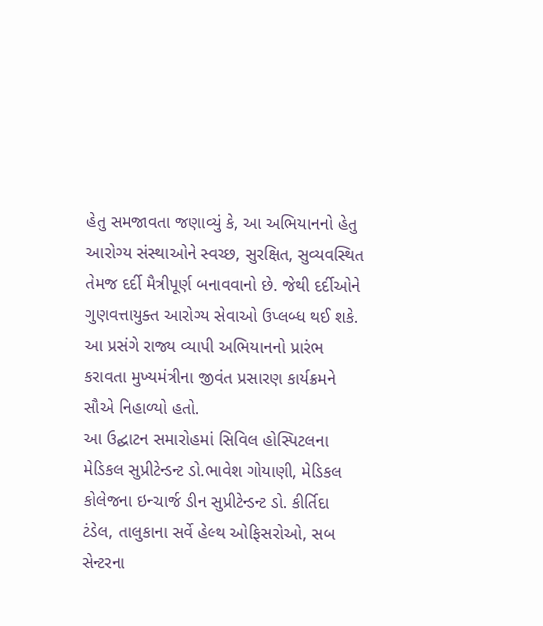હેતુ સમજાવતા જણાવ્યું કે, આ અભિયાનનો હેતુ આરોગ્ય સંસ્થાઓને સ્વચ્છ, સુરક્ષિત, સુવ્યવસ્થિત તેમજ દર્દી મૈત્રીપૂર્ણ બનાવવાનો છે. જેથી દર્દીઓને ગુણવત્તાયુક્ત આરોગ્ય સેવાઓ ઉપ્લબ્ધ થઈ શકે.
આ પ્રસંગે રાજ્ય વ્યાપી અભિયાનનો પ્રારંભ કરાવતા મુખ્યમંત્રીના જીવંત પ્રસારણ કાર્યક્રમને સૌએ નિહાળ્યો હતો.
આ ઉદ્ઘાટન સમારોહમાં સિવિલ હોસ્પિટલના મેડિકલ સુપ્રીટેન્ડન્ટ ડો.ભાવેશ ગોયાણી, મેડિકલ કોલેજના ઇન્ચાર્જ ડીન સુપ્રીટેન્ડન્ટ ડો. કીર્તિદા ટંડેલ, તાલુકાના સર્વે હેલ્થ ઓફિસરોઓ, સબ સેન્ટરના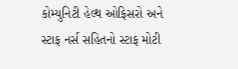કોમ્યુનિટી હેલ્થ ઓફિસરો અને સ્ટાફ નર્સ સહિતનો સ્ટાફ મોટી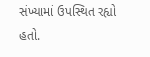સંખ્યામાં ઉપસ્થિત રહ્યો હતો.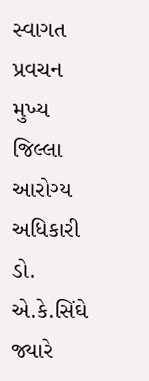સ્વાગત પ્રવચન મુખ્ય જિલ્લા આરોગ્ય અધિકારી ડો. એ.કે.સિંઘે જ્યારે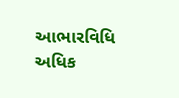આભારવિધિ અધિક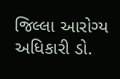જિલ્લા આરોગ્ય અધિકારી ડો.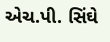એચ.પી. સિંઘે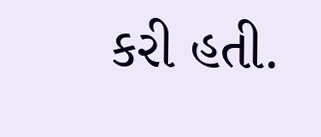કરી હતી.